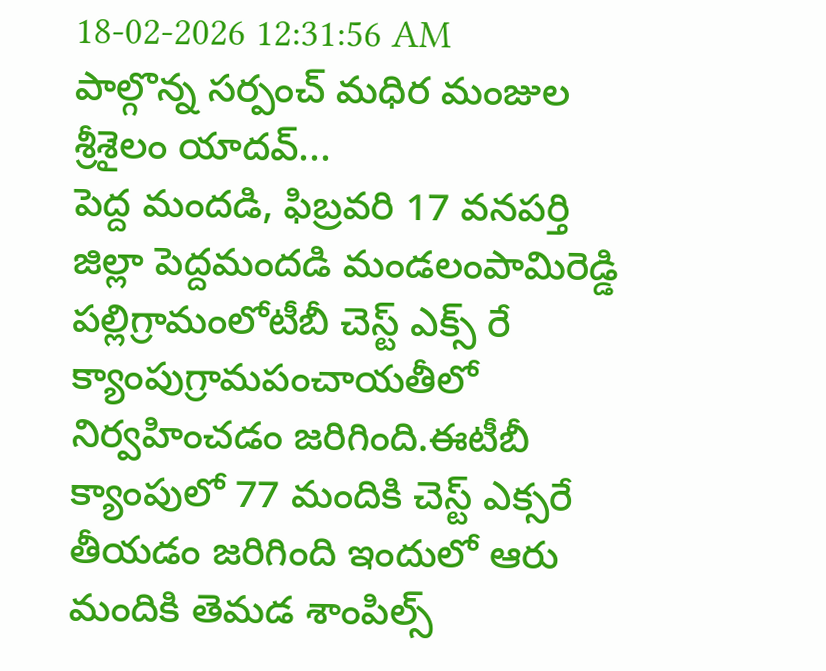18-02-2026 12:31:56 AM
పాల్గొన్న సర్పంచ్ మధిర మంజుల శ్రీశైలం యాదవ్...
పెద్ద మందడి, ఫిబ్రవరి 17 వనపర్తి జిల్లా పెద్దమందడి మండలంపామిరెడ్డి పల్లిగ్రామంలోటీబీ చెస్ట్ ఎక్స్ రే క్యాంపుగ్రామపంచాయతీలో నిర్వహించడం జరిగింది.ఈటీబీ క్యాంపులో 77 మందికి చెస్ట్ ఎక్సరే తీయడం జరిగింది ఇందులో ఆరు మందికి తెమడ శాంపిల్స్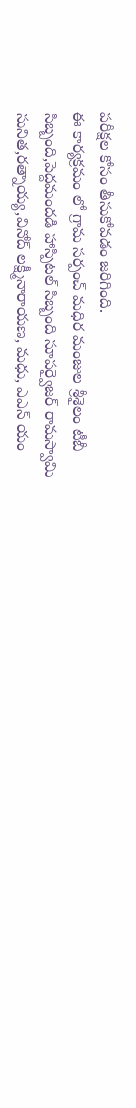పరీక్షల కోసం తీసుకోవడం జరిగింది.
ఈ కార్యక్రమం లో గ్రామ సర్పంచ్ మధిర మంజుల శ్రీశైలం టీబీ సిబ్బంది,పెద్దమందడి హాస్పిటల్ సిబ్బంది సూపర్వైజర్ రామస్వామి సునిత,రత్నాయ్య,వినోద్ లక్ష్మీనారాయణ, మధు, ఎఎన్ యం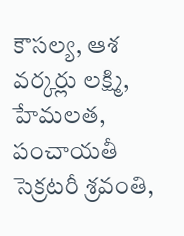కౌసల్య, ఆశ వర్కర్లు లక్ష్మి, హేమలత, పంచాయతీ సెక్రటరీ శ్రవంతి,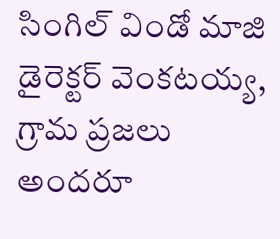సింగిల్ విండో మాజి డైరెక్టర్ వెంకటయ్య, గ్రామ ప్రజలు అందరూ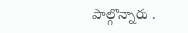పాల్గొన్నారు .